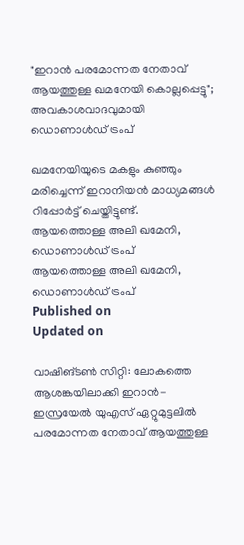"ഇറാൻ പരമോന്നത നേതാവ് ആയത്തുള്ള ഖമനേയി കൊല്ലപ്പെട്ടു"; അവകാശവാദവുമായി ഡൊണാൾഡ് ട്രംപ്

ഖമനേയിയുടെ മകളും കുഞ്ഞും മരിച്ചെന്ന് ഇറാനിയന്‍ മാധ്യമങ്ങള്‍ റിപ്പോർട്ട് ചെയ്തിട്ടുണ്ട്.
ആയത്തൊള്ള അലി ഖമേനി, ഡൊണാള്‍ഡ് ട്രംപ്
ആയത്തൊള്ള അലി ഖമേനി, ഡൊണാള്‍ഡ് ട്രംപ്
Published on
Updated on

വാഷിങ്ടൺ സിറ്റി: ലോകത്തെ ആശങ്കയിലാക്കി ഇറാൻ- ഇസ്രയേൽ യുഎസ് ഏറ്റുമുട്ടലിൽ പരമോന്നത നേതാവ് ആയത്തുള്ള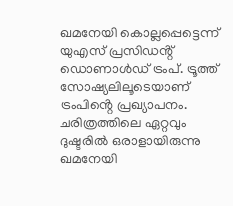ഖമനേയി കൊല്ലപ്പെട്ടെന്ന് യുഎസ് പ്രസിഡൻ്റ് ഡൊണാൾഡ് ട്രംപ്. ട്രൂത്ത് സോഷ്യലിലൂടെയാണ് ട്രംപിൻ്റെ പ്രഖ്യാപനം. ചരിത്രത്തിലെ ഏറ്റവും ദുഷ്ടരിൽ ഒരാളായിരുന്നു ഖമനേയി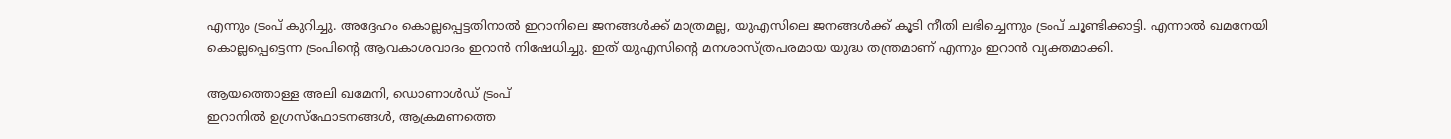എന്നും ട്രംപ് കുറിച്ചു. അദ്ദേഹം കൊല്ലപ്പെട്ടതിനാൽ ഇറാനിലെ ജനങ്ങൾക്ക് മാത്രമല്ല, യുഎസിലെ ജനങ്ങൾക്ക് കൂടി നീതി ലഭിച്ചെന്നും ട്രംപ് ചൂണ്ടിക്കാട്ടി. എന്നാൽ ഖമനേയി കൊല്ലപ്പെട്ടെന്ന ട്രംപിൻ്റെ ആവകാശവാദം ഇറാൻ നിഷേധിച്ചു. ഇത് യുഎസിൻ്റെ മനശാസ്ത്രപരമായ യുദ്ധ തന്ത്രമാണ് എന്നും ഇറാൻ വ്യക്തമാക്കി.

ആയത്തൊള്ള അലി ഖമേനി, ഡൊണാള്‍ഡ് ട്രംപ്
ഇറാനിൽ ഉഗ്രസ്ഫോടനങ്ങൾ, ആക്രമണത്തെ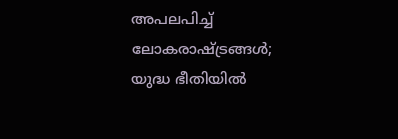അപലപിച്ച് ലോകരാഷ്ട്രങ്ങൾ; യുദ്ധ ഭീതിയിൽ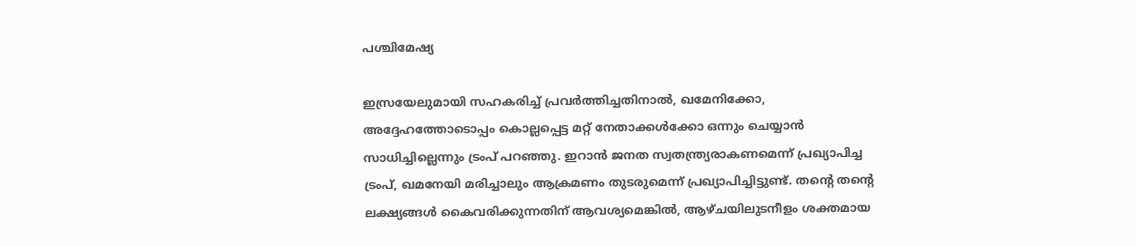പശ്ചിമേഷ്യ

ഇസ്രയേലുമായി സഹകരിച്ച് പ്രവർത്തിച്ചതിനാൽ, ഖമേനിക്കോ, അദ്ദേഹത്തോടൊപ്പം കൊല്ലപ്പെട്ട മറ്റ് നേതാക്കൾക്കോ ഒന്നും ചെയ്യാൻ സാധിച്ചില്ലെന്നും ട്രംപ് പറഞ്ഞു. ഇറാൻ ജനത സ്വതന്ത്ര്യരാകണമെന്ന് പ്രഖ്യാപിച്ച ട്രംപ്, ഖമനേയി മരിച്ചാലും ആക്രമണം തുടരുമെന്ന് പ്രഖ്യാപിച്ചിട്ടുണ്ട്. തൻ്റെ തൻ്റെ ലക്ഷ്യങ്ങൾ കൈവരിക്കുന്നതിന് ആവശ്യമെങ്കിൽ, ആഴ്ചയിലുടനീളം ശക്തമായ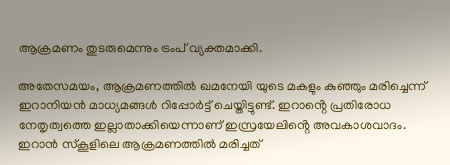ആക്രമണം തുടരുമെന്നും ട്രംപ് വ്യക്തമാക്കി.

അതേസമയം, ആക്രമണത്തിൽ ഖമനേയി യുടെ മകളും കുഞ്ഞും മരിച്ചെന്ന് ഇറാനിയന്‍ മാധ്യമങ്ങള്‍ റിപ്പോർട്ട് ചെയ്തിട്ടുണ്ട്. ഇറാൻ്റെ പ്രതിരോധ നേതൃത്വത്തെ ഇല്ലാതാക്കിയെന്നാണ് ഇസ്രയേലിൻ്റെ അവകാശവാദം. ഇറാൻ സ്കൂളിലെ ആക്രമണത്തിൽ മരിച്ചത്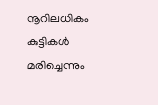നൂറിലധികം കുട്ടികൾ മരിച്ചെന്നും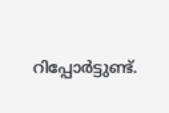റിപ്പോർട്ടുണ്ട്.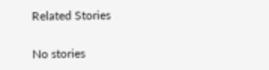Related Stories

No stories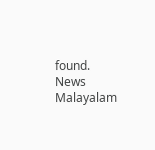found.
News Malayalam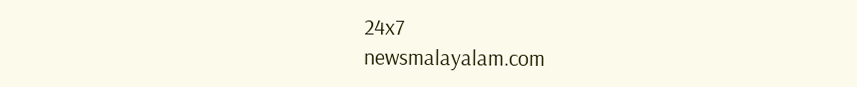24x7
newsmalayalam.com